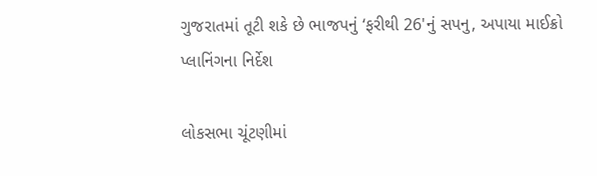ગુજરાતમાં તૂટી શકે છે ભાજપનું ‘ફરીથી 26'નું સપનુ, અપાયા માઈક્રો પ્લાનિંગના નિર્દેશ

લોકસભા ચૂંટણીમાં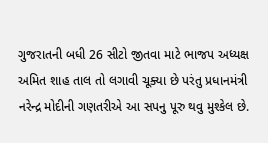ગુજરાતની બધી 26 સીટો જીતવા માટે ભાજપ અધ્યક્ષ અમિત શાહ તાલ તો લગાવી ચૂક્યા છે પરંતુ પ્રધાનમંત્રી નરેન્દ્ર મોદીની ગણતરીએ આ સપનુ પૂરુ થવુ મુશ્કેલ છે.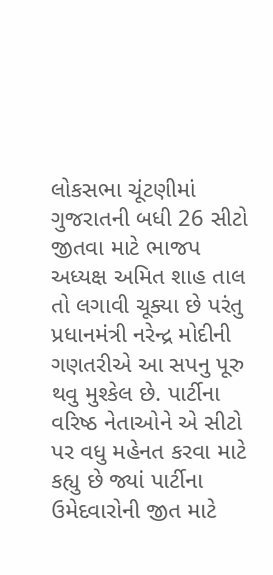લોકસભા ચૂંટણીમાં ગુજરાતની બધી 26 સીટો જીતવા માટે ભાજપ અધ્યક્ષ અમિત શાહ તાલ તો લગાવી ચૂક્યા છે પરંતુ પ્રધાનમંત્રી નરેન્દ્ર મોદીની ગણતરીએ આ સપનુ પૂરુ થવુ મુશ્કેલ છે. પાર્ટીના વરિષ્ઠ નેતાઓને એ સીટો પર વધુ મહેનત કરવા માટે કહ્યુ છે જ્યાં પાર્ટીના ઉમેદવારોની જીત માટે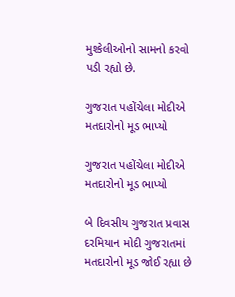મુશ્કેલીઓનો સામનો કરવો પડી રહ્યો છે.

ગુજરાત પહોંચેલા મોદીએ મતદારોનો મૂડ ભાપ્યો

ગુજરાત પહોંચેલા મોદીએ મતદારોનો મૂડ ભાપ્યો

બે દિવસીય ગુજરાત પ્રવાસ દરમિયાન મોદી ગુજરાતમાં મતદારોનો મૂડ જોઈ રહ્યા છે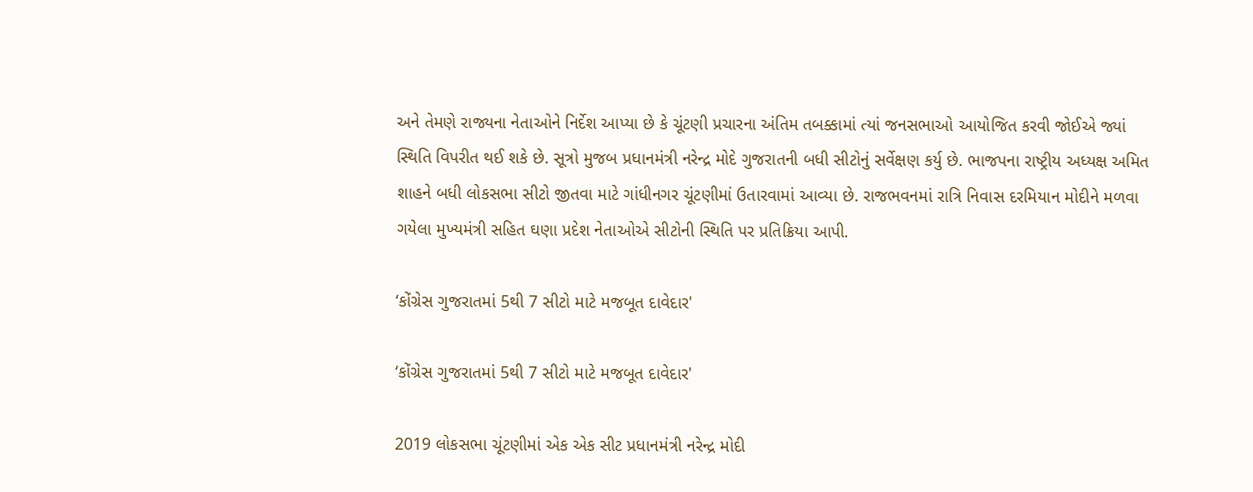અને તેમણે રાજ્યના નેતાઓને નિર્દેશ આપ્યા છે કે ચૂંટણી પ્રચારના અંતિમ તબક્કામાં ત્યાં જનસભાઓ આયોજિત કરવી જોઈએ જ્યાં સ્થિતિ વિપરીત થઈ શકે છે. સૂત્રો મુજબ પ્રધાનમંત્રી નરેન્દ્ર મોદે ગુજરાતની બધી સીટોનું સર્વેક્ષણ કર્યુ છે. ભાજપના રાષ્ટ્રીય અધ્યક્ષ અમિત શાહને બધી લોકસભા સીટો જીતવા માટે ગાંધીનગર ચૂંટણીમાં ઉતારવામાં આવ્યા છે. રાજભવનમાં રાત્રિ નિવાસ દરમિયાન મોદીને મળવા ગયેલા મુખ્યમંત્રી સહિત ઘણા પ્રદેશ નેતાઓએ સીટોની સ્થિતિ પર પ્રતિક્રિયા આપી.

‘કોંગ્રેસ ગુજરાતમાં 5થી 7 સીટો માટે મજબૂત દાવેદાર'

‘કોંગ્રેસ ગુજરાતમાં 5થી 7 સીટો માટે મજબૂત દાવેદાર'

2019 લોકસભા ચૂંટણીમાં એક એક સીટ પ્રધાનમંત્રી નરેન્દ્ર મોદી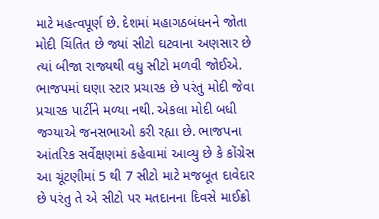માટે મહત્વપૂર્ણ છે. દેશમાં મહાગઠબંધનને જોતા મોદી ચિંતિત છે જ્યાં સીટો ઘટવાના અણસાર છે ત્યાં બીજા રાજ્યથી વધુ સીટો મળવી જોઈએ. ભાજપમાં ઘણા સ્ટાર પ્રચારક છે પરંતુ મોદી જેવા પ્રચારક પાર્ટીને મળ્યા નથી. એકલા મોદી બધી જગ્યાએ જનસભાઓ કરી રહ્યા છે. ભાજપના આંતરિક સર્વેક્ષણમાં કહેવામાં આવ્યુ છે કે કોંગ્રેસ આ ચૂંટણીમાં 5 થી 7 સીટો માટે મજબૂત દાવેદાર છે પરંતુ તે એ સીટો પર મતદાનના દિવસે માઈક્રો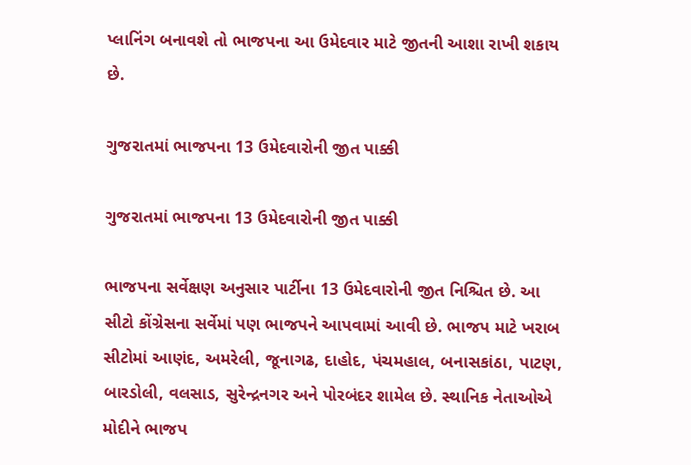પ્લાનિંગ બનાવશે તો ભાજપના આ ઉમેદવાર માટે જીતની આશા રાખી શકાય છે.

ગુજરાતમાં ભાજપના 13 ઉમેદવારોની જીત પાક્કી

ગુજરાતમાં ભાજપના 13 ઉમેદવારોની જીત પાક્કી

ભાજપના સર્વેક્ષણ અનુસાર પાર્ટીના 13 ઉમેદવારોની જીત નિશ્ચિત છે. આ સીટો કોંગ્રેસના સર્વેમાં પણ ભાજપને આપવામાં આવી છે. ભાજપ માટે ખરાબ સીટોમાં આણંદ, અમરેલી, જૂનાગઢ, દાહોદ, પંચમહાલ, બનાસકાંઠા, પાટણ, બારડોલી, વલસાડ, સુરેન્દ્રનગર અને પોરબંદર શામેલ છે. સ્થાનિક નેતાઓએ મોદીને ભાજપ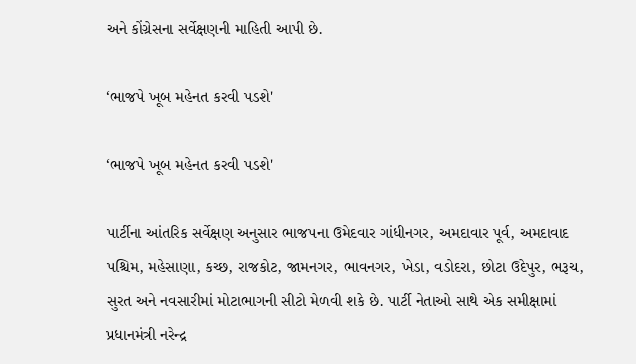અને કોંગ્રેસના સર્વેક્ષણની માહિતી આપી છે.

‘ભાજપે ખૂબ મહેનત કરવી પડશે'

‘ભાજપે ખૂબ મહેનત કરવી પડશે'

પાર્ટીના આંતરિક સર્વેક્ષણ અનુસાર ભાજપના ઉમેદવાર ગાંધીનગર, અમદાવાર પૂર્વ, અમદાવાદ પશ્ચિમ, મહેસાણા, કચ્છ, રાજકોટ, જામનગર, ભાવનગર, ખેડા, વડોદરા, છોટા ઉદેપુર, ભરૂચ, સુરત અને નવસારીમાં મોટાભાગની સીટો મેળવી શકે છે. પાર્ટી નેતાઓ સાથે એક સમીક્ષામાં પ્રધાનમંત્રી નરેન્દ્ર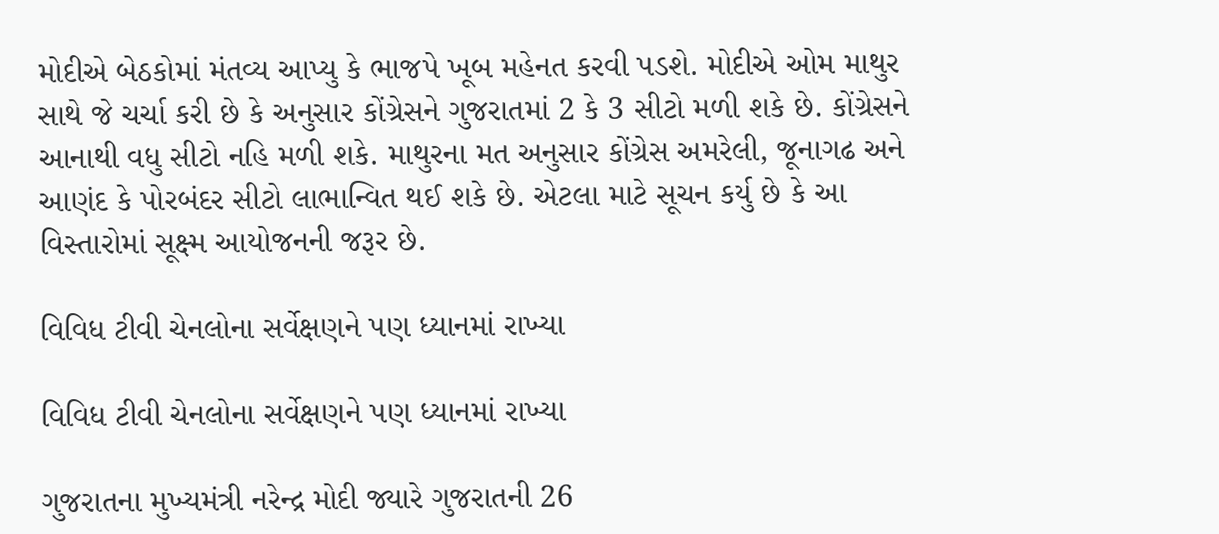મોદીએ બેઠકોમાં મંતવ્ય આપ્યુ કે ભાજપે ખૂબ મહેનત કરવી પડશે. મોદીએ ઓમ માથુર સાથે જે ચર્ચા કરી છે કે અનુસાર કોંગ્રેસને ગુજરાતમાં 2 કે 3 સીટો મળી શકે છે. કોંગ્રેસને આનાથી વધુ સીટો નહિ મળી શકે. માથુરના મત અનુસાર કોંગ્રેસ અમરેલી, જૂનાગઢ અને આણંદ કે પોરબંદર સીટો લાભાન્વિત થઈ શકે છે. એટલા માટે સૂચન કર્યુ છે કે આ વિસ્તારોમાં સૂક્ષ્મ આયોજનની જરૂર છે.

વિવિધ ટીવી ચેનલોના સર્વેક્ષણને પણ ધ્યાનમાં રાખ્યા

વિવિધ ટીવી ચેનલોના સર્વેક્ષણને પણ ધ્યાનમાં રાખ્યા

ગુજરાતના મુખ્યમંત્રી નરેન્દ્ર મોદી જ્યારે ગુજરાતની 26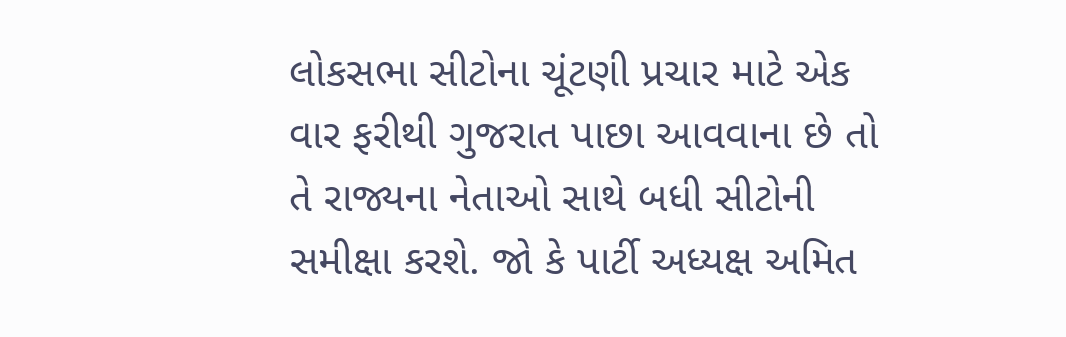લોકસભા સીટોના ચૂંટણી પ્રચાર માટે એક વાર ફરીથી ગુજરાત પાછા આવવાના છે તો તે રાજ્યના નેતાઓ સાથે બધી સીટોની સમીક્ષા કરશે. જો કે પાર્ટી અધ્યક્ષ અમિત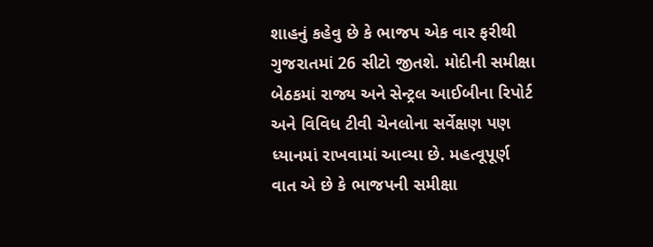શાહનું કહેવુ છે કે ભાજપ એક વાર ફરીથી ગુજરાતમાં 26 સીટો જીતશે. મોદીની સમીક્ષા બેઠકમાં રાજ્ય અને સેન્ટ્રલ આઈબીના રિપોર્ટ અને વિવિધ ટીવી ચેનલોના સર્વેક્ષણ પણ ધ્યાનમાં રાખવામાં આવ્યા છે. મહત્વૂપૂર્ણ વાત એ છે કે ભાજપની સમીક્ષા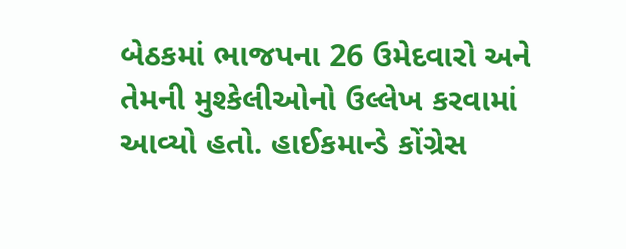બેઠકમાં ભાજપના 26 ઉમેદવારો અને તેમની મુશ્કેલીઓનો ઉલ્લેખ કરવામાં આવ્યો હતો. હાઈકમાન્ડે કોંગ્રેસ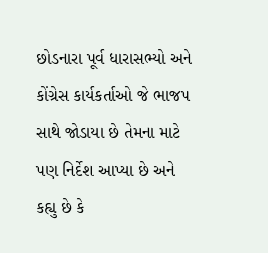છોડનારા પૂર્વ ધારાસભ્યો અને કોંગ્રેસ કાર્યકર્તાઓ જે ભાજપ સાથે જોડાયા છે તેમના માટે પણ નિર્દેશ આપ્યા છે અને કહ્યુ છે કે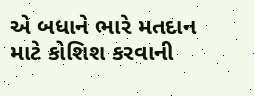એ બધાને ભારે મતદાન માટે કોશિશ કરવાની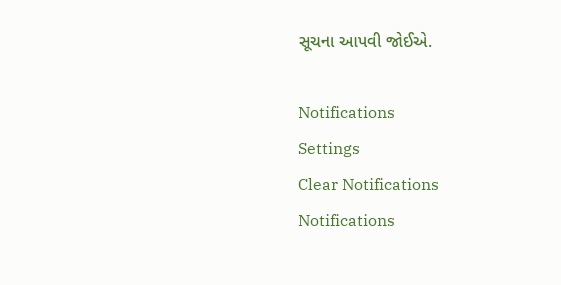સૂચના આપવી જોઈએ.

Notifications
Settings
Clear Notifications
Notifications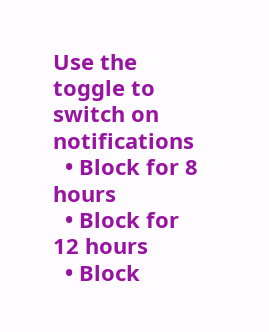Use the toggle to switch on notifications
  • Block for 8 hours
  • Block for 12 hours
  • Block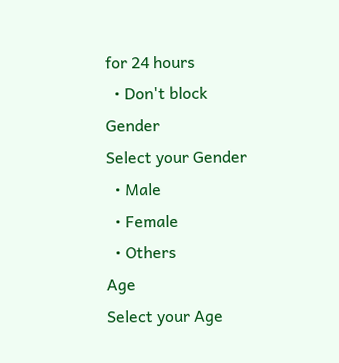for 24 hours
  • Don't block
Gender
Select your Gender
  • Male
  • Female
  • Others
Age
Select your Age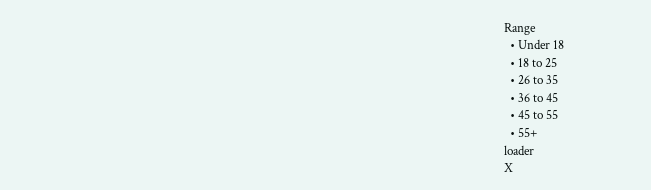Range
  • Under 18
  • 18 to 25
  • 26 to 35
  • 36 to 45
  • 45 to 55
  • 55+
loader
X